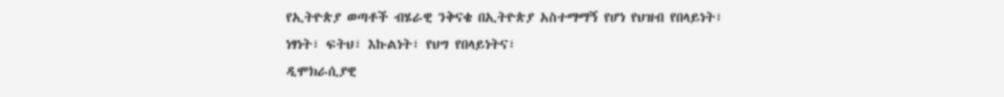የኢትዮጵያ ወጣቶች ብሄራዊ ንቅናቄ በኢትዮጵያ አስተማማኝ የሆነ የህዝብ የበላይነት፣ ነፃነት፣ ፍትህ፣ እኩልነት፣ የህግ የበላይነትና፣
ዲሞክራሲያዊ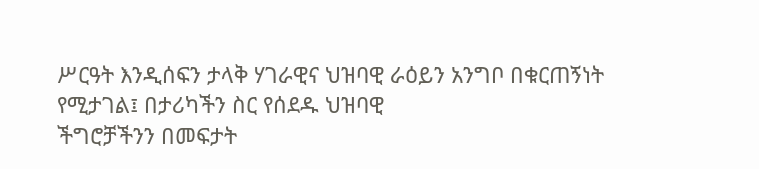ሥርዓት እንዲሰፍን ታላቅ ሃገራዊና ህዝባዊ ራዕይን አንግቦ በቁርጠኝነት የሚታገል፤ በታሪካችን ስር የሰደዱ ህዝባዊ
ችግሮቻችንን በመፍታት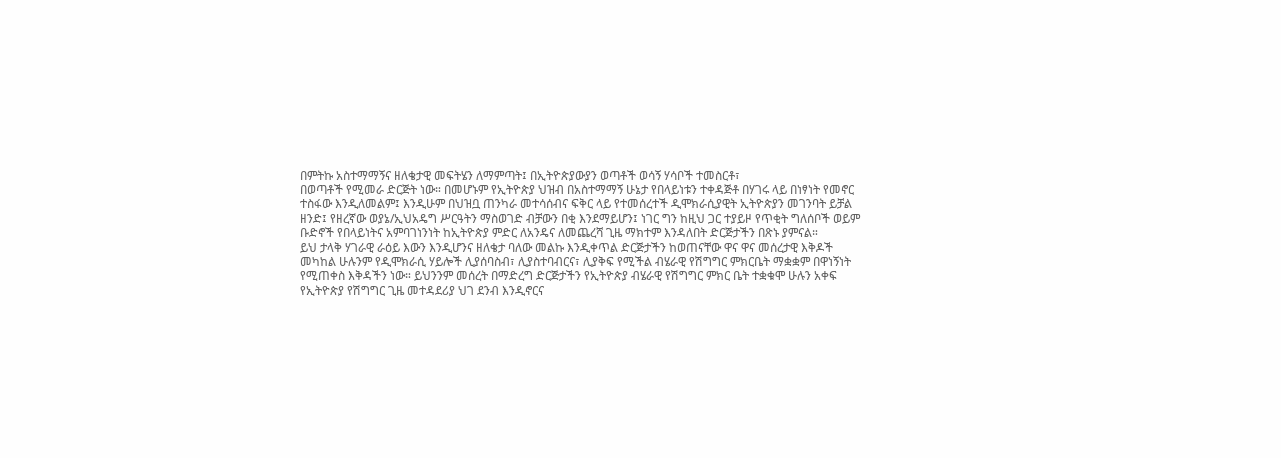በምትኩ አስተማማኝና ዘለቄታዊ መፍትሄን ለማምጣት፤ በኢትዮጵያውያን ወጣቶች ወሳኝ ሃሳቦች ተመስርቶ፣
በወጣቶች የሚመራ ድርጅት ነው። በመሆኑም የኢትዮጵያ ህዝብ በአስተማማኝ ሁኔታ የበላይነቱን ተቀዳጅቶ በሃገሩ ላይ በነፃነት የመኖር
ተስፋው እንዲለመልም፤ እንዲሁም በህዝቧ ጠንካራ መተሳሰብና ፍቅር ላይ የተመሰረተች ዲሞክራሲያዊት ኢትዮጵያን መገንባት ይቻል
ዘንድ፤ የዘረኛው ወያኔ/ኢህአዴግ ሥርዓትን ማስወገድ ብቻውን በቂ እንደማይሆን፤ ነገር ግን ከዚህ ጋር ተያይዞ የጥቂት ግለሰቦች ወይም
ቡድኖች የበላይነትና አምባገነንነት ከኢትዮጵያ ምድር ለአንዴና ለመጨረሻ ጊዜ ማክተም እንዳለበት ድርጅታችን በጽኑ ያምናል።
ይህ ታላቅ ሃገራዊ ራዕይ እውን እንዲሆንና ዘለቄታ ባለው መልኩ እንዲቀጥል ድርጅታችን ከወጠናቸው ዋና ዋና መሰረታዊ እቅዶች
መካከል ሁሉንም የዲሞክራሲ ሃይሎች ሊያሰባስብ፣ ሊያስተባብርና፣ ሊያቅፍ የሚችል ብሄራዊ የሽግግር ምክርቤት ማቋቋም በዋነኝነት
የሚጠቀስ እቅዳችን ነው። ይህንንም መሰረት በማድረግ ድርጅታችን የኢትዮጵያ ብሄራዊ የሽግግር ምክር ቤት ተቋቁሞ ሁሉን አቀፍ
የኢትዮጵያ የሽግግር ጊዜ መተዳደሪያ ህገ ደንብ እንዲኖርና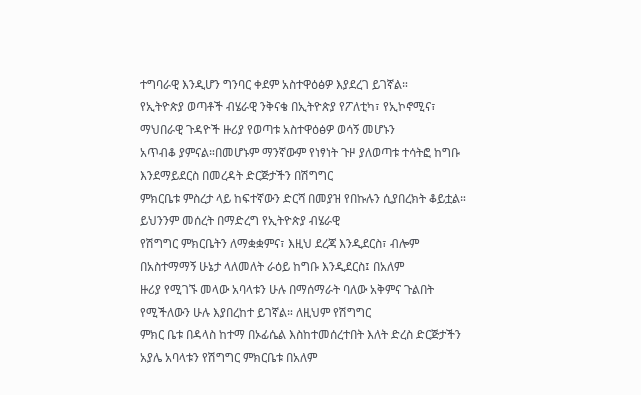ተግባራዊ እንዲሆን ግንባር ቀደም አስተዋዕፅዎ እያደረገ ይገኛል።
የኢትዮጵያ ወጣቶች ብሄራዊ ንቅናቄ በኢትዮጵያ የፖለቲካ፣ የኢኮኖሚና፣ ማህበራዊ ጉዳዮች ዙሪያ የወጣቱ አስተዋዕፅዎ ወሳኝ መሆኑን
አጥብቆ ያምናል።በመሆኑም ማንኛውም የነፃነት ጉዞ ያለወጣቱ ተሳትፎ ከግቡ እንደማይደርስ በመረዳት ድርጅታችን በሽግግር
ምክርቤቱ ምስረታ ላይ ከፍተኛውን ድርሻ በመያዝ የበኩሉን ሲያበረክት ቆይቷል። ይህንንም መሰረት በማድረግ የኢትዮጵያ ብሄራዊ
የሽግግር ምክርቤትን ለማቋቋምና፣ እዚህ ደረጃ እንዲደርስ፣ ብሎም በአስተማማኝ ሁኔታ ላለመለት ራዕይ ከግቡ እንዲደርስ፤ በአለም
ዙሪያ የሚገኙ መላው አባላቱን ሁሉ በማሰማራት ባለው አቅምና ጉልበት የሚችለውን ሁሉ እያበረከተ ይገኛል። ለዚህም የሽግግር
ምክር ቤቱ በዳላስ ከተማ በኦፊሴል እስከተመሰረተበት እለት ድረስ ድርጅታችን አያሌ አባላቱን የሽግግር ምክርቤቱ በአለም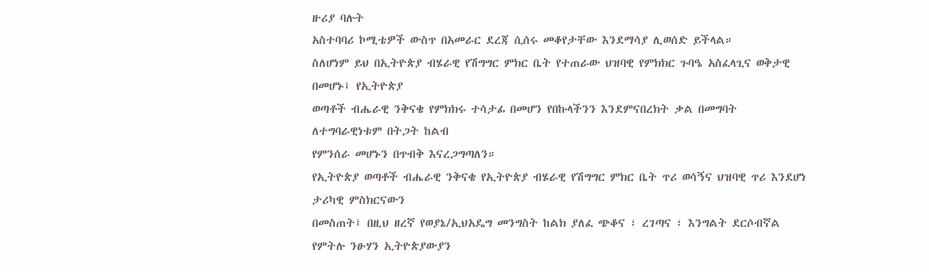ዙሪያ ባሉት
አስተባባሪ ኮሚቴዎች ውስጥ በአመራር ደረጃ ሲሰሩ መቆየታቸው እንደማሳያ ሊወሰድ ይችላል።
ስለሆነም ይህ በኢትዮጵያ ብሄራዊ የሽግግር ምክር ቤት የተጠራው ህዝባዊ የምክክር ጉባዔ አስፈላጊና ወቅታዊ በመሆኑ፤ የኢትዮጵያ
ወጣቶች ብሔራዊ ንቅናቄ የምክክሩ ተሳታፊ በመሆን የበኩላችንን እንደምናበረክት ቃል በመግባት ለተግባራዊነቱም በትጋት ከልብ
የምንሰራ መሆኑን በጥብቅ እናረጋግጣለን።
የኢትዮጵያ ወጣቶች ብሔራዊ ንቅናቄ የኢትዮጵያ ብሄራዊ የሽግግር ምክር ቤት ጥሪ ወሳኝና ህዝባዊ ጥሪ እንደሆነ ታሪካዊ ምስክርናውን
በመስጠት፤ በዚህ ዘረኛ የወያኔ/ኢህአዴግ መንግስት ከልክ ያለፈ ጭቆና ፣ ረገጣና ፣ እንግልት ደርሶብኛል የምትሉ ንፁሃን ኢትዮጵያውያን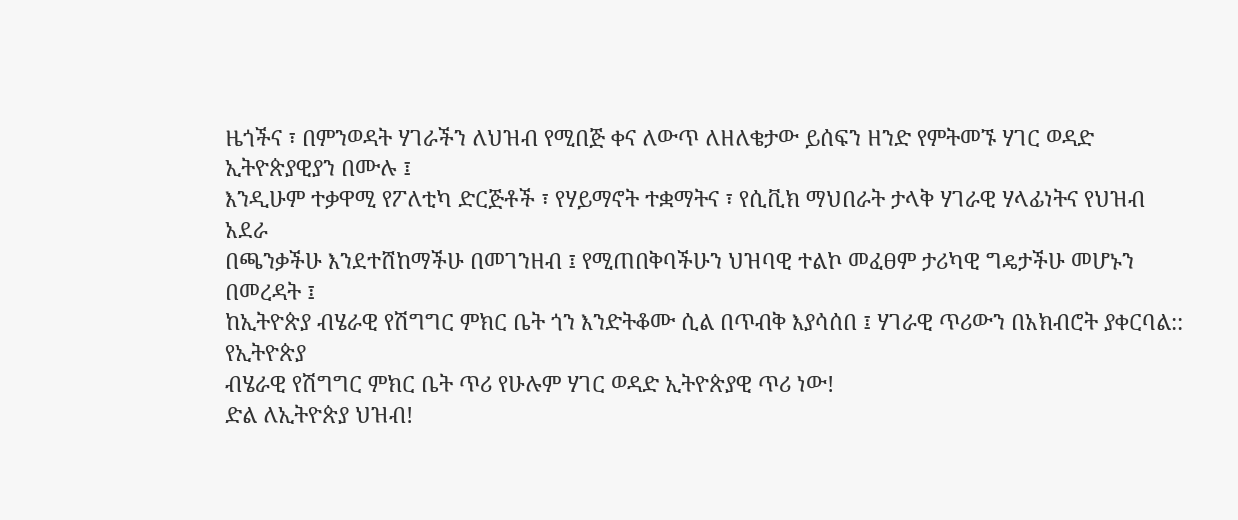ዜጎችና ፣ በምንወዳት ሃገራችን ለህዝብ የሚበጅ ቀና ለውጥ ለዘለቄታው ይሰፍን ዘንድ የምትመኙ ሃገር ወዳድ ኢትዮጵያዊያን በሙሉ ፤
እንዲሁም ተቃዋሚ የፖለቲካ ድርጅቶች ፣ የሃይማኖት ተቋማትና ፣ የሲቪክ ማህበራት ታላቅ ሃገራዊ ሃላፊነትና የህዝብ አደራ
በጫንቃችሁ እንደተሸከማችሁ በመገንዘብ ፤ የሚጠበቅባችሁን ህዝባዊ ተልኮ መፈፀም ታሪካዊ ግዴታችሁ መሆኑን በመረዳት ፤
ከኢትዮጵያ ብሄራዊ የሽግግር ምክር ቤት ጎን እንድትቆሙ ሲል በጥብቅ እያሳሰበ ፤ ሃገራዊ ጥሪውን በአክብሮት ያቀርባል:: የኢትዮጵያ
ብሄራዊ የሽግግር ምክር ቤት ጥሪ የሁሉም ሃገር ወዳድ ኢትዮጵያዊ ጥሪ ነው!
ድል ለኢትዮጵያ ህዝብ!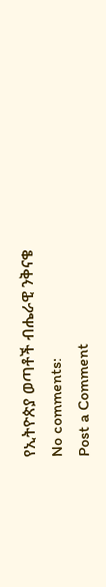የኢትዮጵያ ወጣቶች ብሔራዊ ንቅናቄ
No comments:
Post a Comment